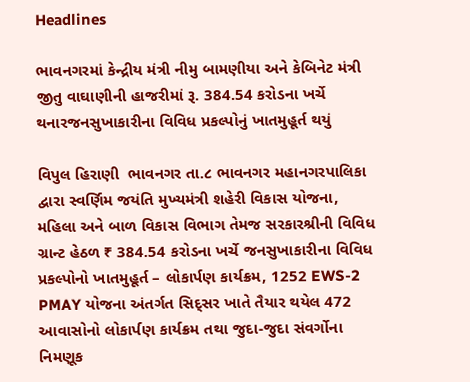Headlines

ભાવનગરમાં કેન્દ્રીય મંત્રી નીમુ બામણીયા અને કેબિનેટ મંત્રી જીતુ વાઘાણીની હાજરીમાં રૂ. 384.54 કરોડના ખર્ચે થનારજનસુખાકારીના વિવિધ પ્રકલ્પોનું ખાતમુહૂર્ત થયું

વિપુલ હિરાણી  ભાવનગર તા.૮ ભાવનગર મહાનગરપાલિકા દ્વારા સ્વર્ણિમ જયંતિ મુખ્યમંત્રી શહેરી વિકાસ યોજના, મહિલા અને બાળ વિકાસ વિભાગ તેમજ સરકારશ્રીની વિવિધ ગ્રાન્ટ હેઠળ ₹ 384.54 કરોડના ખર્ચે જનસુખાકારીના વિવિધ પ્રકલ્પોનો ખાતમુહૂર્ત – લોકાર્પણ કાર્યક્રમ, 1252 EWS-2 PMAY યોજના અંતર્ગત સિદ્સર ખાતે તૈયાર થયેલ 472 આવાસોનો લોકાર્પણ કાર્યક્રમ તથા જુદા-જુદા સંવર્ગોના નિમણૂક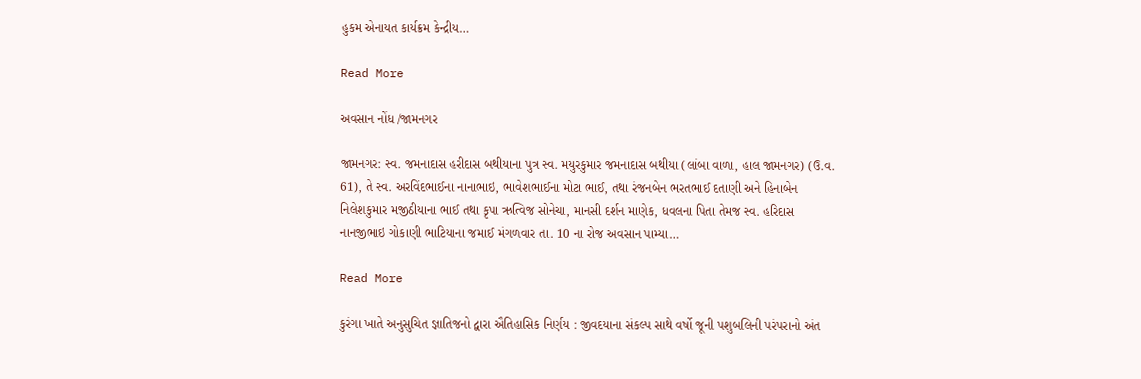હુકમ એનાયત કાર્યક્રમ કેન્દ્રીય…

Read More

અવસાન નોંધ /જામનગર

જામનગર: સ્વ. જમનાદાસ હરીદાસ બથીયાના પુત્ર સ્વ. મયુરકુમાર જમનાદાસ બથીયા (લાંબા વાળા, હાલ જામનગર) (ઉ.વ. 61), તે સ્વ. અરવિંદભાઈના નાનાભાઇ, ભાવેશભાઈના મોટા ભાઈ, તથા રંજનબેન ભરતભાઈ દતાણી અને હિનાબેન નિલેશકુમાર મજીઠીયાના ભાઈ તથા કૃપા ઋત્વિજ સોનેચા, માનસી દર્શન માણેક, ધવલના પિતા તેમજ સ્વ. હરિદાસ નાનજીભાઇ ગોકાણી ભાટિયાના જમાઈ મંગળવાર તા. 10 ના રોજ અવસાન પામ્યા…

Read More

કુરંગા ખાતે અનુસુચિત જ્ઞાતિજનો દ્વારા ઐતિહાસિક નિર્ણય : જીવદયાના સંકલ્પ સાથે વર્ષો જૂની પશુબલિની પરંપરાનો અંત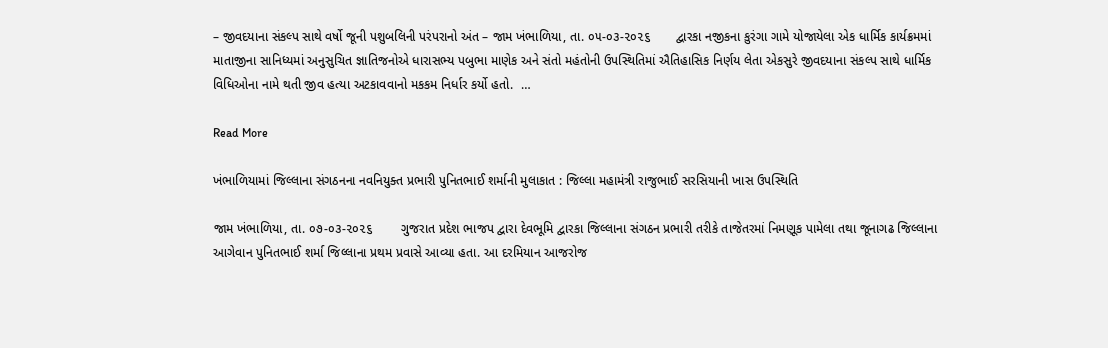– જીવદયાના સંકલ્પ સાથે વર્ષો જૂની પશુબલિની પરંપરાનો અંત – જામ ખંભાળિયા, તા. ૦૫-૦૩-૨૦૨૬       દ્વારકા નજીકના કુરંગા ગામે યોજાયેલા એક ધાર્મિક કાર્યક્રમમાં માતાજીના સાનિધ્યમાં અનુસુચિત જ્ઞાતિજનોએ ધારાસભ્ય પબુભા માણેક અને સંતો મહંતોની ઉપસ્થિતિમાં ઐતિહાસિક નિર્ણય લેતા એકસુરે જીવદયાના સંકલ્પ સાથે ધાર્મિક વિધિઓના નામે થતી જીવ હત્યા અટકાવવાનો મકકમ નિર્ધાર કર્યો હતો.  …

Read More

ખંભાળિયામાં જિલ્લાના સંગઠનના નવનિયુક્ત પ્રભારી પુનિતભાઈ શર્માની મુલાકાત : જિલ્લા મહામંત્રી રાજુભાઈ સરસિયાની ખાસ ઉપસ્થિતિ

જામ ખંભાળિયા, તા. ૦૭-૦૩-૨૦૨૬        ગુજરાત પ્રદેશ ભાજપ દ્વારા દેવભૂમિ દ્વારકા જિલ્લાના સંગઠન પ્રભારી તરીકે તાજેતરમાં નિમણૂક પામેલા તથા જૂનાગઢ જિલ્લાના આગેવાન પુનિતભાઈ શર્મા જિલ્લાના પ્રથમ પ્રવાસે આવ્યા હતા. આ દરમિયાન આજરોજ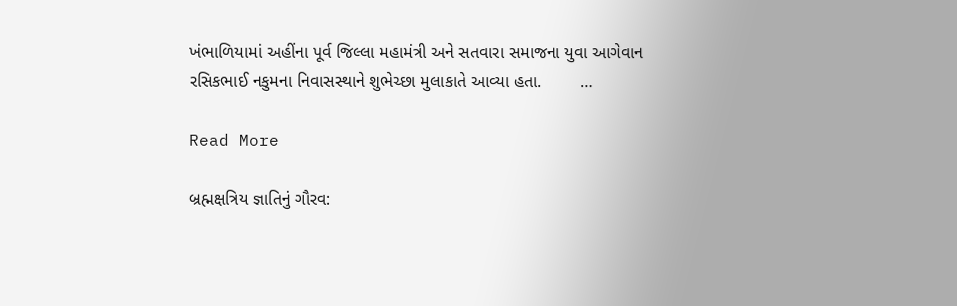ખંભાળિયામાં અહીંના પૂર્વ જિલ્લા મહામંત્રી અને સતવારા સમાજના યુવા આગેવાન રસિકભાઈ નકુમના નિવાસસ્થાને શુભેચ્છા મુલાકાતે આવ્યા હતા.        …

Read More

બ્રહ્મક્ષત્રિય જ્ઞાતિનું ગૌરવ: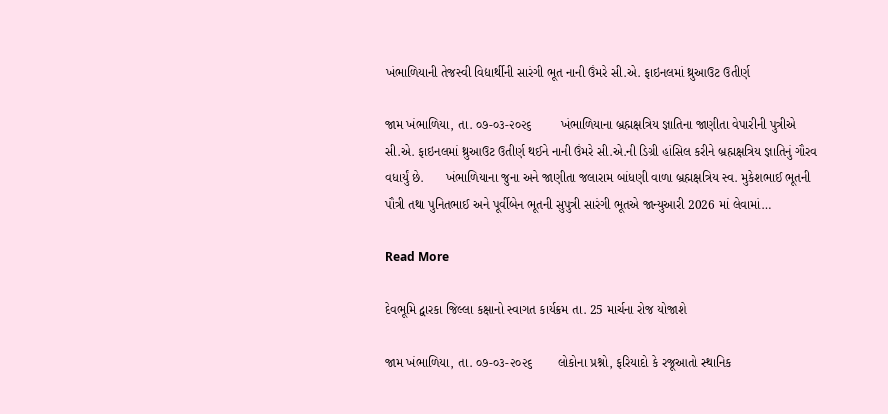ખંભાળિયાની તેજસ્વી વિદ્યાર્થીની સારંગી ભૂત નાની ઉંમરે સી.એ. ફાઇનલમાં થ્રુઆઉટ ઉતીર્ણ

જામ ખંભાળિયા, તા. ૦૭-૦૩-૨૦૨૬        ખંભાળિયાના બ્રહ્મક્ષત્રિય જ્ઞાતિના જાણીતા વેપારીની પુત્રીએ સી.એ. ફાઇનલમાં થ્રુઆઉટ ઉતીર્ણ થઈને નાની ઉંમરે સી.એ.ની ડિગ્રી હાંસિલ કરીને બ્રહ્મક્ષત્રિય જ્ઞાતિનું ગૌરવ વધાર્યું છે.      ખંભાળિયાના જુના અને જાણીતા જલારામ બાંધણી વાળા બ્રહ્મક્ષત્રિય સ્વ. મુકેશભાઈ ભૂતની પૌત્રી તથા પુનિતભાઈ અને પૂર્વીબેન ભૂતની સુપુત્રી સારંગી ભૂતએ જાન્યુઆરી 2026 માં લેવામાં…

Read More

દેવભૂમિ દ્વારકા જિલ્લા કક્ષાનો સ્વાગત કાર્યક્રમ તા. 25 માર્ચના રોજ યોજાશે

જામ ખંભાળિયા, તા. ૦૭-૦૩-૨૦૨૬       લોકોના પ્રશ્નો, ફરિયાદો કે રજૂઆતો સ્થાનિક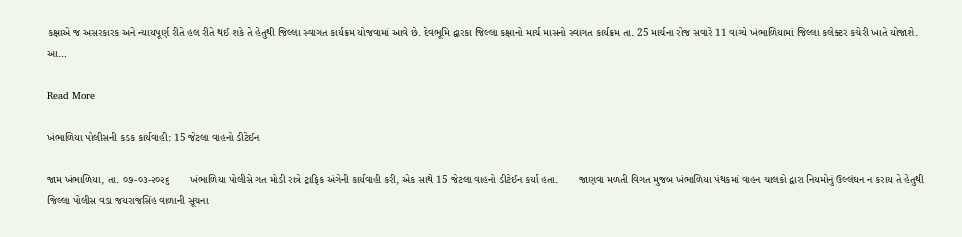કક્ષાએ જ અસરકારક અને ન્યાયપૂર્ણ રીતે હલ રીતે થઈ શકે તે હેતુથી જિલ્લા સ્વાગત કાર્યક્રમ યોજવામાં આવે છે. દેવભૂમિ દ્વારકા જિલ્લા કક્ષાનો માર્ચ માસનો સ્વાગત કાર્યક્રમ તા. 25 માર્ચના રોજ સવારે 11 વાગ્યે ખંભાળિયામાં જિલ્લા કલેક્ટર કચેરી ખાતે યોજાશે.       આ…

Read More

ખંભાળિયા પોલીસની કડક કાર્યવાહી: 15 જેટલા વાહનો ડીટેઈન

જામ ખંભાળિયા, તા. ૦૭-૦૩-૨૦૨૬       ખંભાળિયા પોલીસે ગત મોડી રાત્રે ટ્રાફિક અંગેની કાર્યવાહી કરી, એક સાથે 15 જેટલા વાહનો ડીટેઈન કર્યા હતા.       જાણવા મળતી વિગત મુજબ ખંભાળિયા પંથકમાં વાહન ચાલકો દ્વારા નિયમોનું ઉલ્લંઘન ન કરાય તે હેતુથી જિલ્લા પોલીસ વડા જયરાજસિંહ વાળાની સૂચના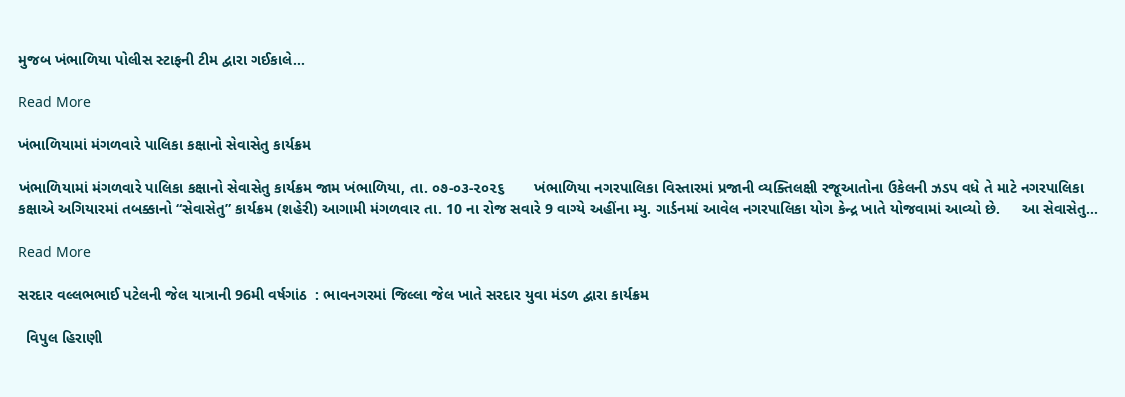મુજબ ખંભાળિયા પોલીસ સ્ટાફની ટીમ દ્વારા ગઈકાલે…

Read More

ખંભાળિયામાં મંગળવારે પાલિકા કક્ષાનો સેવાસેતુ કાર્યક્રમ

ખંભાળિયામાં મંગળવારે પાલિકા કક્ષાનો સેવાસેતુ કાર્યક્રમ જામ ખંભાળિયા, તા. ૦૭-૦૩-૨૦૨૬       ખંભાળિયા નગરપાલિકા વિસ્તારમાં પ્રજાની વ્યક્તિલક્ષી રજૂઆતોના ઉકેલની ઝડપ વધે તે માટે નગરપાલિકા કક્ષાએ અગિયારમાં તબક્કાનો “સેવાસેતુ” કાર્યક્રમ (શહેરી) આગામી મંગળવાર તા. 10 ના રોજ સવારે 9 વાગ્યે અહીંના મ્યુ. ગાર્ડનમાં આવેલ નગરપાલિકા યોગ કેન્દ્ર ખાતે યોજવામાં આવ્યો છે.     આ સેવાસેતુ…

Read More

સરદાર વલ્લભભાઈ પટેલની જેલ યાત્રાની 96મી વર્ષગાંઠ  : ભાવનગરમાં જિલ્લા જેલ ખાતે સરદાર યુવા મંડળ દ્વારા કાર્યક્રમ

  વિપુલ હિરાણી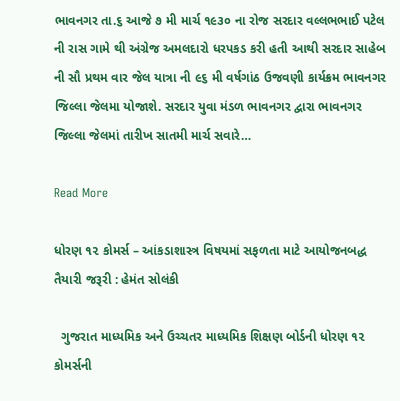ભાવનગર તા.૬ આજે ૭ મી માર્ચ ૧૯૩૦ ના રોજ સરદાર વલ્લભભાઈ પટેલ ની રાસ ગામે થી અંગ્રેજ અમલદારો ધરપકડ કરી હતી આથી સરદાર સાહેબ ની સૌ પ્રથમ વાર જેલ યાત્રા ની ૯૬ મી વર્ષગાંઠ ઉજવણી કાર્યક્રમ ભાવનગર જિલ્લા જેલમા યોજાશે. સરદાર યુવા મંડળ ભાવનગર દ્વારા ભાવનગર જિલ્લા જેલમાં તારીખ સાતમી માર્ચ સવારે…

Read More

ધોરણ ૧૨ કોમર્સ – આંકડાશાસ્ત્ર વિષયમાં સફળતા માટે આયોજનબદ્ધ તૈયારી જરૂરી : હેમંત સોલંકી

  ગુજરાત માધ્યમિક અને ઉચ્ચતર માધ્યમિક શિક્ષણ બોર્ડની ધોરણ ૧૨ કોમર્સની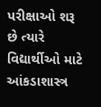પરીક્ષાઓ શરૂ છે ત્યારે વિદ્યાર્થીઓ માટે આંકડાશાસ્ત્ર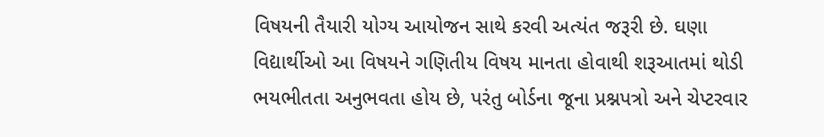વિષયની તૈયારી યોગ્ય આયોજન સાથે કરવી અત્યંત જરૂરી છે. ઘણા વિદ્યાર્થીઓ આ વિષયને ગણિતીય વિષય માનતા હોવાથી શરૂઆતમાં થોડી ભયભીતતા અનુભવતા હોય છે, પરંતુ બોર્ડના જૂના પ્રશ્નપત્રો અને ચેપ્ટરવાર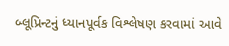બ્લૂપ્રિન્ટનું ધ્યાનપૂર્વક વિશ્લેષણ કરવામાં આવે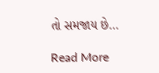તો સમજાય છે…

Read More